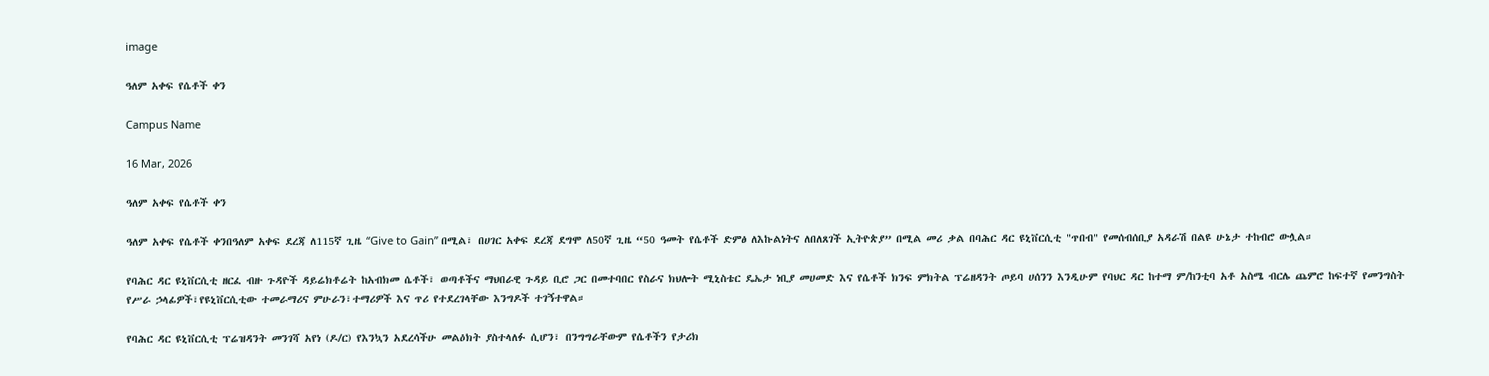image

ዓለም አቀፍ የሴቶች ቀን

Campus Name

16 Mar, 2026

ዓለም አቀፍ የሴቶች ቀን

ዓለም አቀፍ የሴቶች ቀንበዓለም አቀፍ ደረጃ ለ115ኛ ጊዜ “Give to Gain” በሚል፣ በሀገር አቀፍ ደረጃ ደግሞ ለ50ኛ ጊዜ “50 ዓመት የሴቶች ድምፅ ለእኩልነትና ለበለጸገች ኢትዮጵያ” በሚል መሪ ቃል በባሕር ዳር ዩኒቨርሲቲ "ጥበብ" የመሰብሰቢያ አዳራሽ በልዩ ሁኔታ ተከብሮ ውሏል።

የባሕር ዳር ዩኒቨርሲቲ ዘርፈ ብዙ ጉዳዮች ዳይሬክቶሬት ከአብክመ ሴቶች፣ ወጣቶችና ማህበራዊ ጉዳይ ቢሮ ጋር በመተባበር የስራና ክህሎት ሚኒስቴር ዴኤታ ነቢያ መሀመድ እና የሴቶች ክንፍ ምክትል ፕሬዘዳንት ጦይባ ሀሰንን እንዲሁም የባህር ዳር ከተማ ም/ከንቲባ አቶ አስሜ ብርሌ ጨምሮ ከፍተኛ የመንግስት የሥራ ኃላፊዎች፣የዩኒቨርሲቲው ተመራማሪና ምሁራን፣ተማሪዎች እና ጥሪ የተደረገላቸው እንግዶች ተገኝተዋል።

የባሕር ዳር ዩኒቨርሲቲ ፕሬዝዳንት መንገሻ አየነ (ዶ/ር) የእንኳን አደረሳችሁ መልዕክት ያስተላለፉ ሲሆን፣ በንግግራቸውም የሴቶችን የታሪክ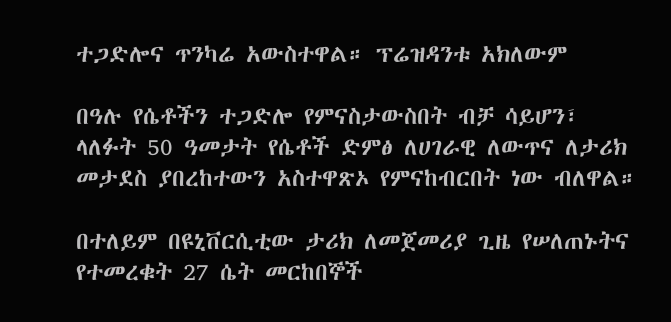ተጋድሎና ጥንካሬ አውስተዋል። ፕሬዝዳንቱ አክለውም

በዓሉ የሴቶችን ተጋድሎ የምናስታውስበት ብቻ ሳይሆን፣ ላለፉት 50 ዓመታት የሴቶች ድምፅ ለሀገራዊ ለውጥና ለታሪክ መታደስ ያበረከተውን አስተዋጽኦ የምናከብርበት ነው ብለዋል።

በተለይም በዩኒቨርሲቲው ታሪክ ለመጀመሪያ ጊዜ የሠለጠኑትና የተመረቁት 27 ሴት መርከበኞች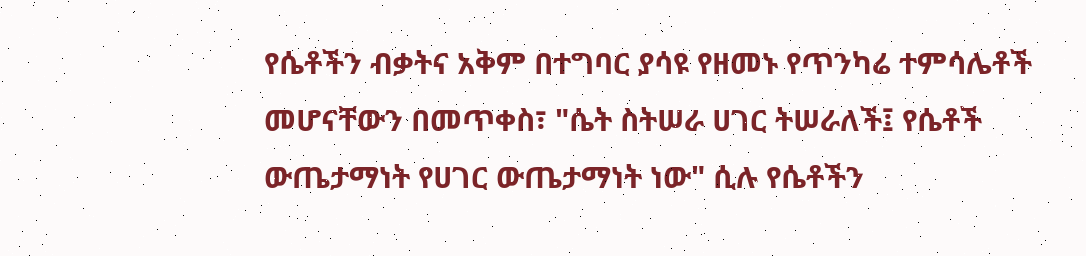የሴቶችን ብቃትና አቅም በተግባር ያሳዩ የዘመኑ የጥንካሬ ተምሳሌቶች መሆናቸውን በመጥቀስ፣ "ሴት ስትሠራ ሀገር ትሠራለች፤ የሴቶች ውጤታማነት የሀገር ውጤታማነት ነው" ሲሉ የሴቶችን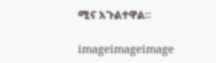ሚና አጉልተዋል።

imageimageimage